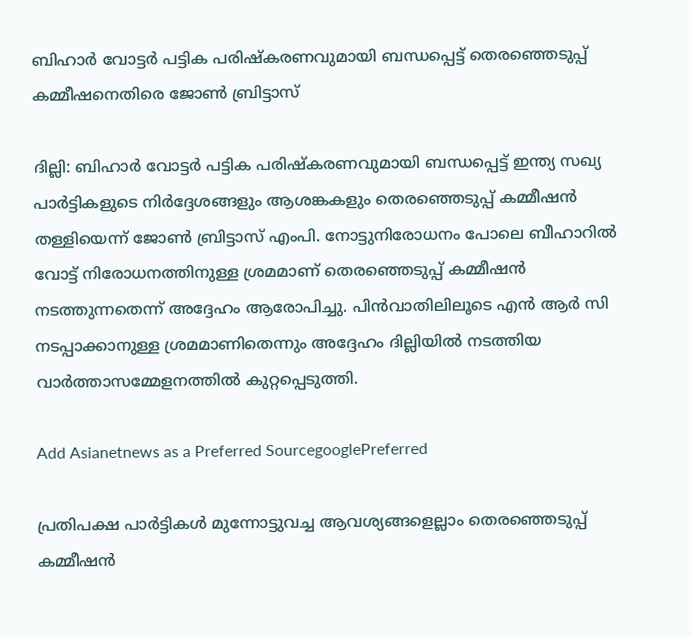ബിഹാർ വോട്ടർ പട്ടിക പരിഷ്കരണവുമായി ബന്ധപ്പെട്ട് തെരഞ്ഞെടുപ്പ് കമ്മീഷനെതിരെ ജോൺ ബ്രിട്ടാസ്

ദില്ലി: ബിഹാർ വോട്ടർ പട്ടിക പരിഷ്കരണവുമായി ബന്ധപ്പെട്ട് ഇന്ത്യ സഖ്യ പാർട്ടികളുടെ നിർദ്ദേശങ്ങളും ആശങ്കകളും തെരഞ്ഞെടുപ്പ് കമ്മീഷൻ തള്ളിയെന്ന് ജോൺ ബ്രിട്ടാസ് എംപി. നോട്ടുനിരോധനം പോലെ ബീഹാറിൽ വോട്ട് നിരോധനത്തിനുള്ള ശ്രമമാണ് തെരഞ്ഞെടുപ്പ് കമ്മീഷൻ നടത്തുന്നതെന്ന് അദ്ദേഹം ആരോപിച്ചു. പിൻവാതിലിലൂടെ എൻ ആർ സി നടപ്പാക്കാനുള്ള ശ്രമമാണിതെന്നും അദ്ദേഹം ദില്ലിയിൽ നടത്തിയ വാർത്താസമ്മേളനത്തിൽ കുറ്റപ്പെടുത്തി.

Add Asianetnews as a Preferred SourcegooglePreferred

പ്രതിപക്ഷ പാർട്ടികൾ മുന്നോട്ടുവച്ച ആവശ്യങ്ങളെല്ലാം തെരഞ്ഞെടുപ്പ് കമ്മീഷൻ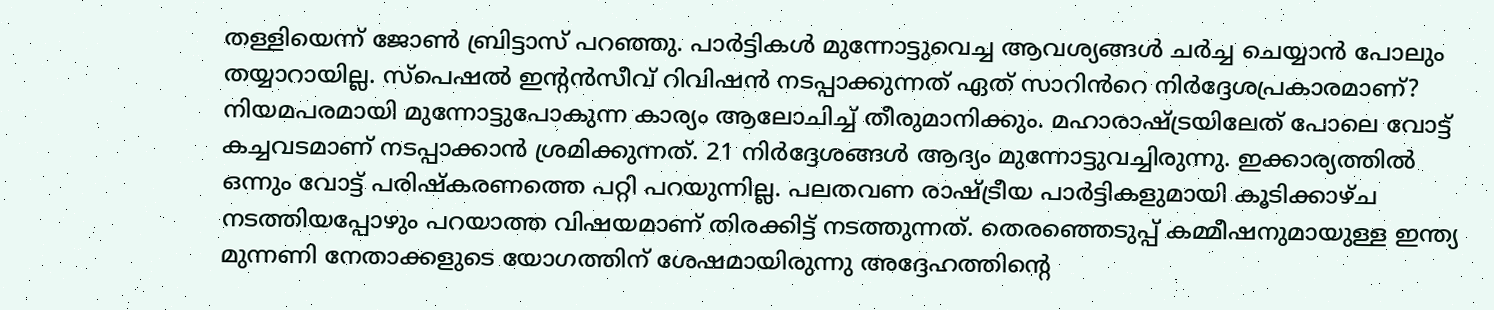തള്ളിയെന്ന് ജോൺ ബ്രിട്ടാസ് പറ‌ഞ്ഞു. പാർട്ടികൾ മുന്നോട്ടുവെച്ച ആവശ്യങ്ങൾ ചർച്ച ചെയ്യാൻ പോലും തയ്യാറായില്ല. സ്പെഷൽ ഇൻ്റൻസീവ് റിവിഷൻ നടപ്പാക്കുന്നത് ഏത് സാറിൻറെ നിർദ്ദേശപ്രകാരമാണ്? നിയമപരമായി മുന്നോട്ടുപോകുന്ന കാര്യം ആലോചിച്ച് തീരുമാനിക്കും. മഹാരാഷ്ട്രയിലേത് പോലെ വോട്ട് കച്ചവടമാണ് നടപ്പാക്കാൻ ശ്രമിക്കുന്നത്. 21 നിർദ്ദേശങ്ങൾ ആദ്യം മുന്നോട്ടുവച്ചിരുന്നു. ഇക്കാര്യത്തിൽ ഒന്നും വോട്ട് പരിഷ്കരണത്തെ പറ്റി പറയുന്നില്ല. പലതവണ രാഷ്ട്രീയ പാർട്ടികളുമായി കൂടിക്കാഴ്ച നടത്തിയപ്പോഴും പറയാത്ത വിഷയമാണ് തിരക്കിട്ട് നടത്തുന്നത്. തെരഞ്ഞെടുപ്പ് കമ്മീഷനുമായുള്ള ഇന്ത്യ മുന്നണി നേതാക്കളുടെ യോഗത്തിന് ശേഷമായിരുന്നു അദ്ദേഹത്തിൻ്റെ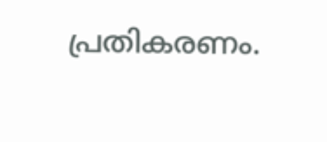പ്രതികരണം.